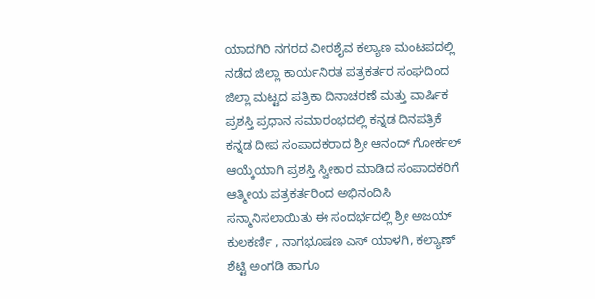ಯಾದಗಿರಿ ನಗರದ ವೀರಶೈವ ಕಲ್ಯಾಣ ಮಂಟಪದಲ್ಲಿ ನಡೆದ ಜಿಲ್ಲಾ ಕಾರ್ಯನಿರತ ಪತ್ರಕರ್ತರ ಸಂಘದಿಂದ ಜಿಲ್ಲಾ ಮಟ್ಟದ ಪತ್ರಿಕಾ ದಿನಾಚರಣೆ ಮತ್ತು ವಾರ್ಷಿಕ ಪ್ರಶಸ್ತಿ ಪ್ರಧಾನ ಸಮಾರಂಭದಲ್ಲಿ ಕನ್ನಡ ದಿನಪತ್ರಿಕೆ
ಕನ್ನಡ ದೀಪ ಸಂಪಾದಕರಾದ ಶ್ರೀ ಆನಂದ್ ಗೋರ್ಕಲ್ ಆಯ್ಕೆಯಾಗಿ ಪ್ರಶಸ್ತಿ ಸ್ವೀಕಾರ ಮಾಡಿದ ಸಂಪಾದಕರಿಗೆ ಆತ್ಮೀಯ ಪತ್ರಕರ್ತರಿಂದ ಅಭಿನಂದಿಸಿ ಸನ್ಮಾನಿಸಲಾಯಿತು ಈ ಸಂದರ್ಭದಲ್ಲಿ ಶ್ರೀ ಅಜಯ್ ಕುಲಕರ್ಣಿ , ನಾಗಭೂಷಣ ಎಸ್ ಯಾಳಗಿ, ಕಲ್ಯಾಣ್ ಶೆಟ್ಟಿ ಅಂಗಡಿ ಹಾಗೂ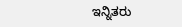ಇನ್ನಿತರು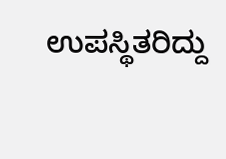ಉಪಸ್ಥಿತರಿದ್ದು